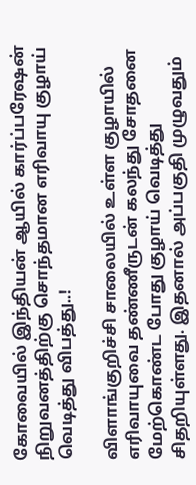கோவையில் இந்தியன் ஆயில் கார்ப்பரேஷன் நிறுவனத்திற்கு சொந்தமான எரிவாயு குழாய் வெடித்து விபத்து..!

விளாங்குறிச்சி சாலையில் உள்ள குழாயில் எரிவாயுவை தண்ணீருடன் கலந்து சோதனை மேற்கொண்ட போது குழாய் வெடித்து சிதறியுள்ளது. இதனால் அப்பகுதி முழுவதும்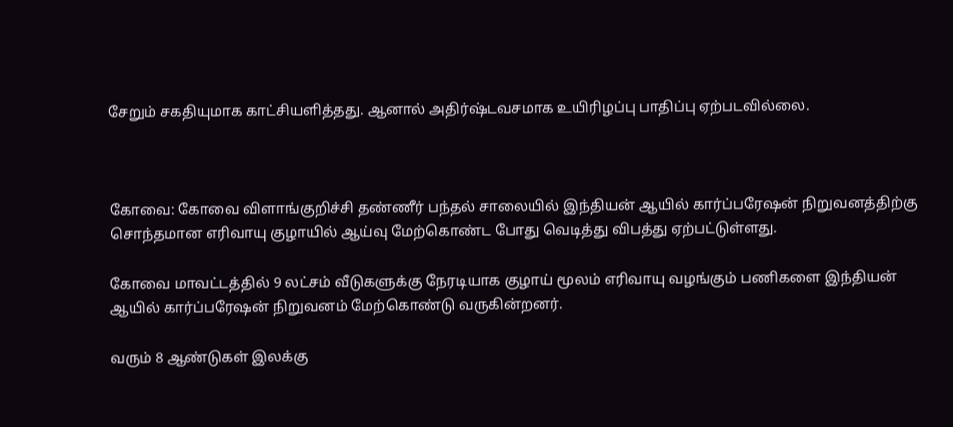சேறும் சகதியுமாக காட்சியளித்தது. ஆனால் அதிர்ஷ்டவசமாக உயிரிழப்பு பாதிப்பு ஏற்படவில்லை.



கோவை: கோவை விளாங்குறிச்சி தண்ணீர் பந்தல் சாலையில் இந்தியன் ஆயில் கார்ப்பரேஷன் நிறுவனத்திற்கு சொந்தமான எரிவாயு குழாயில் ஆய்வு மேற்கொண்ட போது வெடித்து விபத்து ஏற்பட்டுள்ளது.

கோவை மாவட்டத்தில் 9 லட்சம் வீடுகளுக்கு நேரடியாக குழாய் மூலம் எரிவாயு வழங்கும் பணிகளை இந்தியன் ஆயில் கார்ப்பரேஷன் நிறுவனம் மேற்கொண்டு வருகின்றனர்.

வரும் 8 ஆண்டுகள் இலக்கு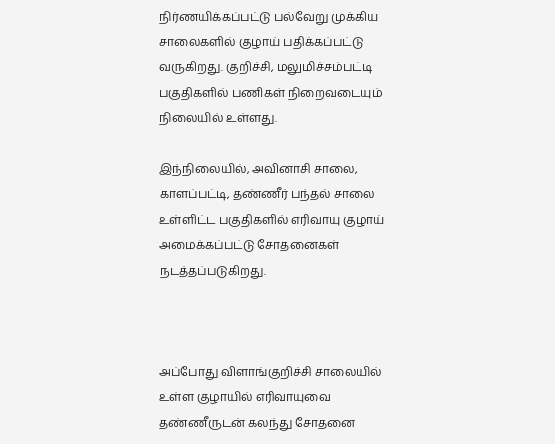நிர்ணயிக்கப்பட்டு பல்வேறு முக்கிய சாலைகளில் குழாய் பதிக்கப்பட்டு வருகிறது. குறிச்சி, மலுமிச்சம்பட்டி பகுதிகளில் பணிகள் நிறைவடையும் நிலையில் உள்ளது.

இந்நிலையில், அவினாசி சாலை, காளப்பட்டி, தண்ணீர் பந்தல் சாலை உள்ளிட்ட பகுதிகளில் எரிவாயு குழாய் அமைக்கப்பட்டு சோதனைகள் நடத்தப்படுகிறது.



அப்போது விளாங்குறிச்சி சாலையில் உள்ள குழாயில் எரிவாயுவை தண்ணீருடன் கலந்து சோதனை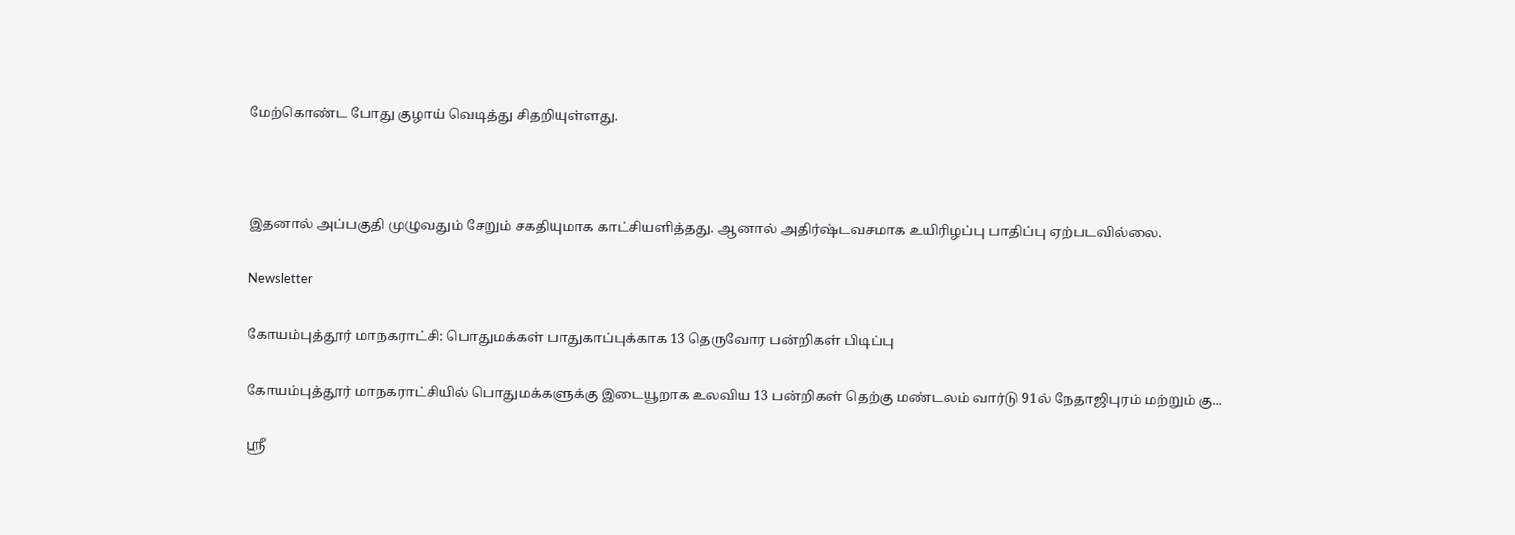மேற்கொண்ட போது குழாய் வெடித்து சிதறியுள்ளது.



இதனால் அப்பகுதி முழுவதும் சேறும் சகதியுமாக காட்சியளித்தது. ஆனால் அதிர்ஷ்டவசமாக உயிரிழப்பு பாதிப்பு ஏற்படவில்லை.

Newsletter

கோயம்புத்தூர் மாநகராட்சி: பொதுமக்கள் பாதுகாப்புக்காக 13 தெருவோர பன்றிகள் பிடிப்பு

கோயம்புத்தூர் மாநகராட்சியில் பொதுமக்களுக்கு இடையூறாக உலவிய 13 பன்றிகள் தெற்கு மண்டலம் வார்டு 91ல் நேதாஜிபுரம் மற்றும் கு...

ஸ்ரீ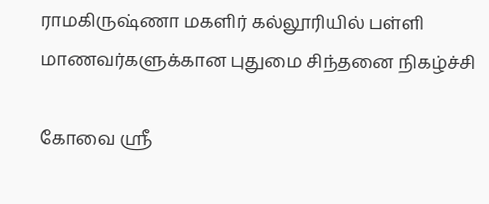ராமகிருஷ்ணா மகளிர் கல்லூரியில் பள்ளி மாணவர்களுக்கான புதுமை சிந்தனை நிகழ்ச்சி

கோவை ஸ்ரீ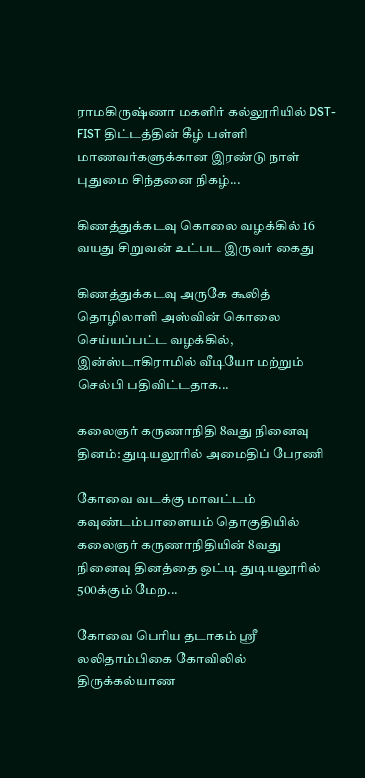ராமகிருஷ்ணா மகளிர் கல்லூரியில் DST-FIST திட்டத்தின் கீழ் பள்ளி மாணவர்களுக்கான இரண்டு நாள் புதுமை சிந்தனை நிகழ்...

கிணத்துக்கடவு கொலை வழக்கில் 16 வயது சிறுவன் உட்பட இருவர் கைது

கிணத்துக்கடவு அருகே கூலித் தொழிலாளி அஸ்வின் கொலை செய்யப்பட்ட வழக்கில், இன்ஸ்டாகிராமில் வீடியோ மற்றும் செல்பி பதிவிட்டதாக...

கலைஞர் கருணாநிதி 8வது நினைவு தினம்: துடியலூரில் அமைதிப் பேரணி

கோவை வடக்கு மாவட்டம் கவுண்டம்பாளையம் தொகுதியில் கலைஞர் கருணாநிதியின் 8வது நினைவு தினத்தை ஒட்டி துடியலூரில் 500க்கும் மேற...

கோவை பெரிய தடாகம் ஸ்ரீ லலிதாம்பிகை கோவிலில் திருக்கல்யாண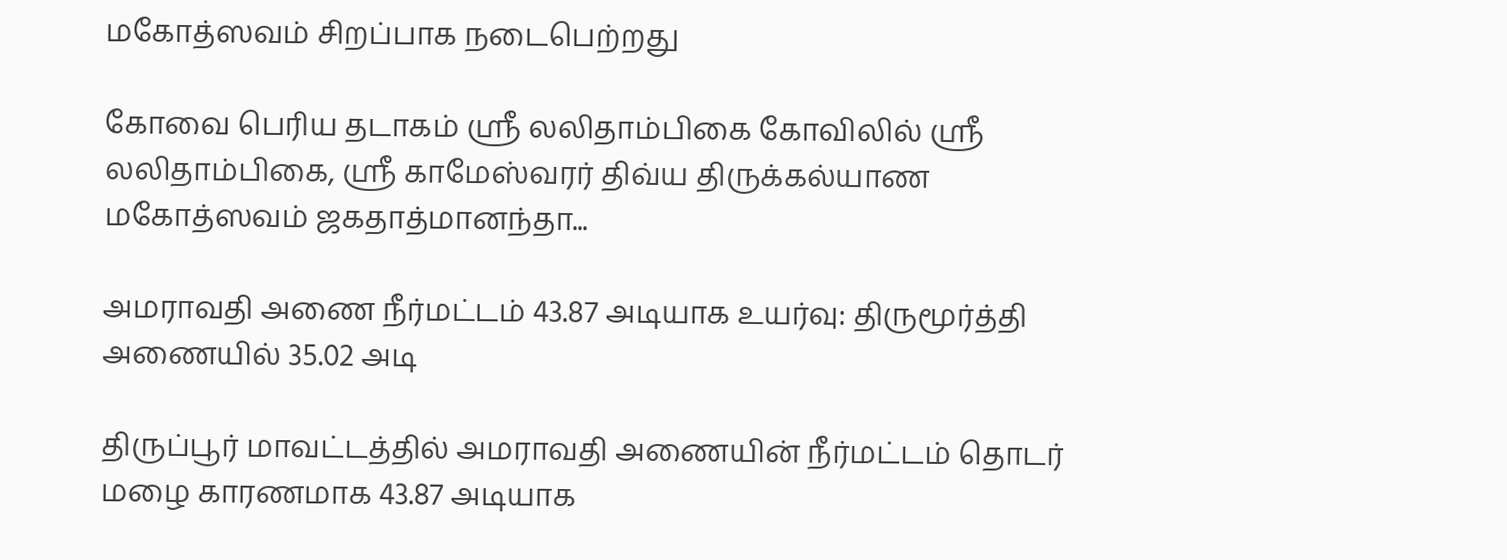மகோத்ஸவம் சிறப்பாக நடைபெற்றது

கோவை பெரிய தடாகம் ஸ்ரீ லலிதாம்பிகை கோவிலில் ஸ்ரீ லலிதாம்பிகை, ஸ்ரீ காமேஸ்வரர் திவ்ய திருக்கல்யாண மகோத்ஸவம் ஜகதாத்மானந்தா...

அமராவதி அணை நீர்மட்டம் 43.87 அடியாக உயர்வு: திருமூர்த்தி அணையில் 35.02 அடி

திருப்பூர் மாவட்டத்தில் அமராவதி அணையின் நீர்மட்டம் தொடர் மழை காரணமாக 43.87 அடியாக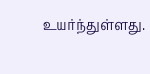உயர்ந்துள்ளது.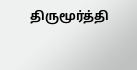திருமூர்த்தி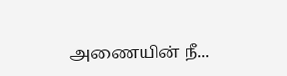அணையின் நீ...